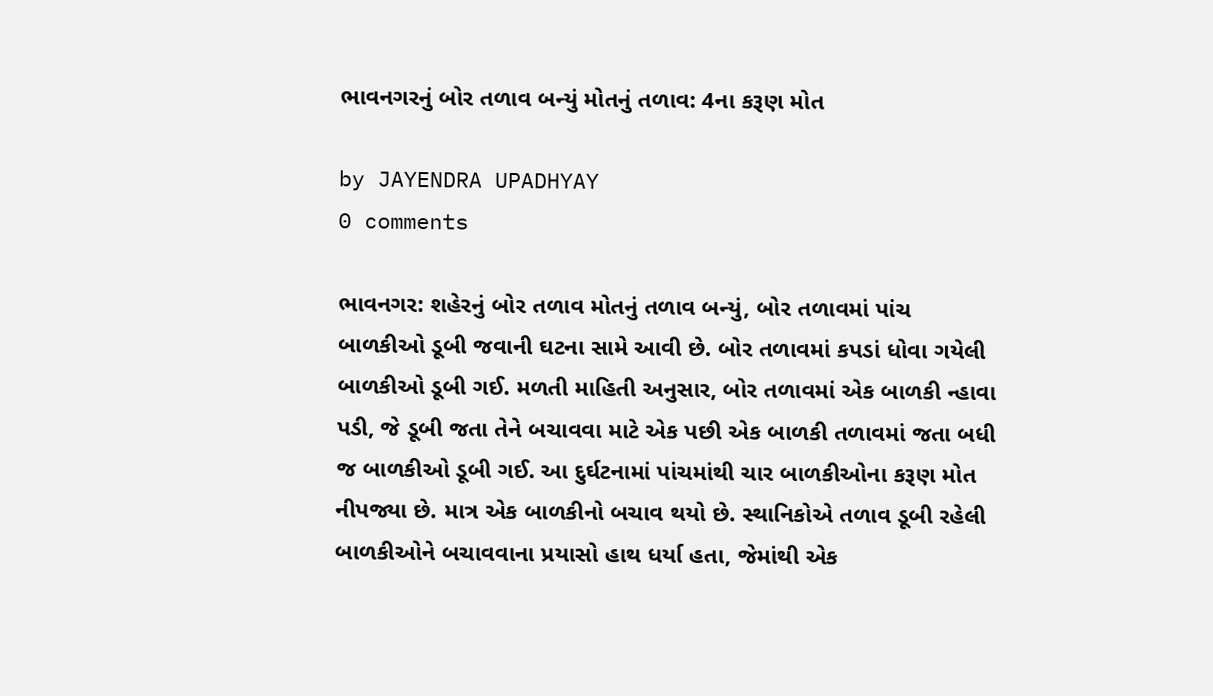ભાવનગરનું બોર તળાવ બન્યું મોતનું તળાવ: 4ના કરૂણ મોત

by JAYENDRA UPADHYAY
0 comments

ભાવનગર: શહેરનું બોર તળાવ મોતનું તળાવ બન્યું, બોર તળાવમાં પાંચ બાળકીઓ ડૂબી જવાની ઘટના સામે આવી છે. બોર તળાવમાં કપડાં ધોવા ગયેલી બાળકીઓ ડૂબી ગઈ. મળતી માહિતી અનુસાર, બોર તળાવમાં એક બાળકી ન્હાવા પડી, જે ડૂબી જતા તેને બચાવવા માટે એક પછી એક બાળકી તળાવમાં જતા બધી જ બાળકીઓ ડૂબી ગઈ. આ દુર્ઘટનામાં પાંચમાંથી ચાર બાળકીઓના કરૂણ મોત નીપજ્યા છે. માત્ર એક બાળકીનો બચાવ થયો છે. સ્થાનિકોએ તળાવ ડૂબી રહેલી બાળકીઓને બચાવવાના પ્રયાસો હાથ ધર્યા હતા, જેમાંથી એક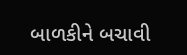બાળકીને બચાવી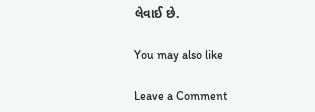લેવાઈ છે.

You may also like

Leave a Comment